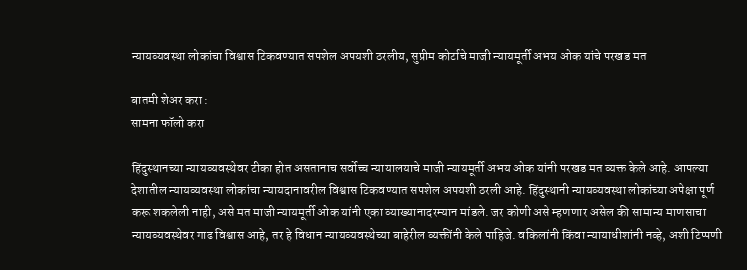न्यायव्यवस्था लोकांचा विश्वास टिकवण्यात सपशेल अपयशी ठरलीय, सुप्रीम कोर्टाचे माजी न्यायमूर्ती अभय ओक यांचे परखड मत

बातमी शेअर करा :
सामना फॉलो करा

हिंदुस्थानच्या न्यायव्यवस्थेवर टीका होत असतानाच सर्वोच्च न्यायालयाचे माजी न्यायमूर्ती अभय ओक यांनी परखड मत व्यक्त केले आहे. आपल्या देशातील न्यायव्यवस्था लोकांचा न्यायदानावरील विश्वास टिकवण्यात सपशेल अपयशी ठरली आहे. हिंदुस्थानी न्यायव्यवस्था लोकांच्या अपेक्षा पूर्ण करू शकलेली नाही, असे मत माजी न्यायमूर्ती ओक यांनी एका व्याख्यानादरम्यान मांडले. जर कोणी असे म्हणणार असेल की सामान्य माणसाचा न्यायव्यवस्थेवर गाढ विश्वास आहे, तर हे विधान न्यायव्यवस्थेच्या बाहेरील व्यक्तींनी केले पाहिजे. वकिलांनी किंवा न्यायाधीशांनी नव्हे, अशी टिप्पणी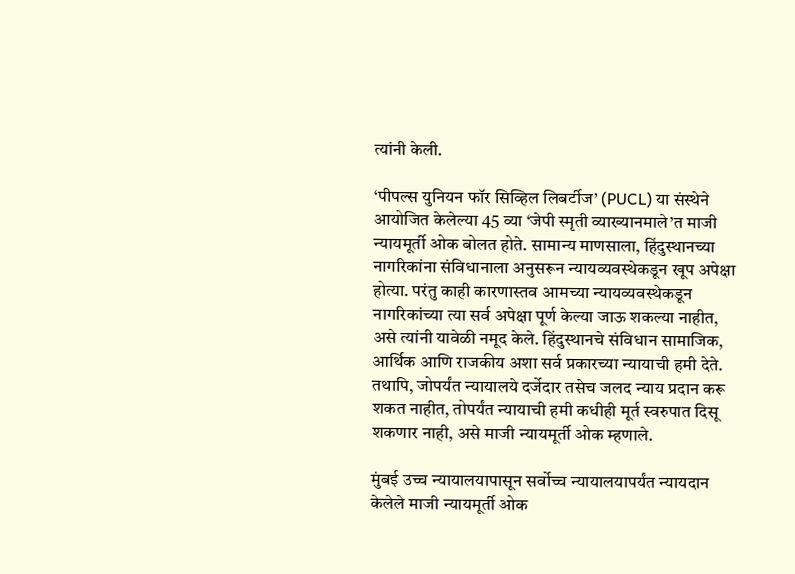त्यांनी केली.

‘पीपल्स युनियन फॉर सिव्हिल लिबर्टीज’ (PUCL) या संस्थेने आयोजित केलेल्या 45 व्या ‘जेपी स्मृती व्याख्यानमाले’त माजी न्यायमूर्ती ओक बोलत होते. सामान्य माणसाला, हिंदुस्थानच्या नागरिकांना संविधानाला अनुसरून न्यायव्यवस्थेकडून खूप अपेक्षा होत्या. परंतु काही कारणास्तव आमच्या न्यायव्यवस्थेकडून नागरिकांच्या त्या सर्व अपेक्षा पूर्ण केल्या जाऊ शकल्या नाहीत, असे त्यांनी यावेळी नमूद केले. हिंदुस्थानचे संविधान सामाजिक, आर्थिक आणि राजकीय अशा सर्व प्रकारच्या न्यायाची हमी देते. तथापि, जोपर्यंत न्यायालये दर्जेदार तसेच जलद न्याय प्रदान करू शकत नाहीत, तोपर्यंत न्यायाची हमी कधीही मूर्त स्वरुपात दिसू शकणार नाही, असे माजी न्यायमूर्ती ओक म्हणाले.

मुंबई उच्च न्यायालयापासून सर्वोच्च न्यायालयापर्यंत न्यायदान केलेले माजी न्यायमूर्ती ओक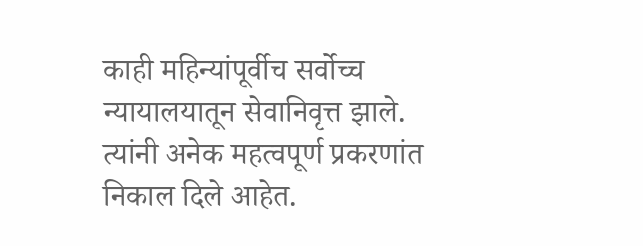काही महिन्यांपूर्वीच सर्वोच्च न्यायालयातून सेवानिवृत्त झाले. त्यांनी अनेक महत्वपूर्ण प्रकरणांत निकाल दिले आहेत.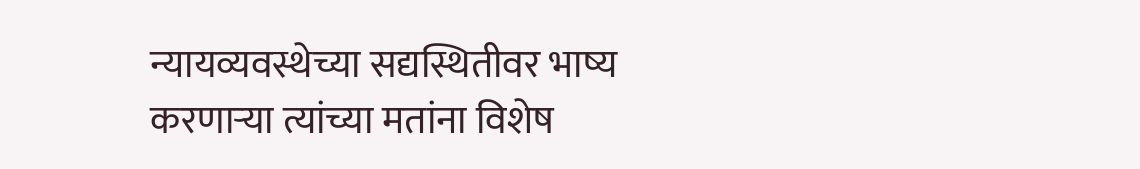न्यायव्यवस्थेच्या सद्यस्थितीवर भाष्य करणाऱ्या त्यांच्या मतांना विशेष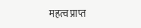महत्व प्राप्त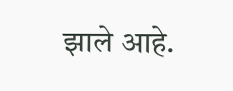झाले आहे.